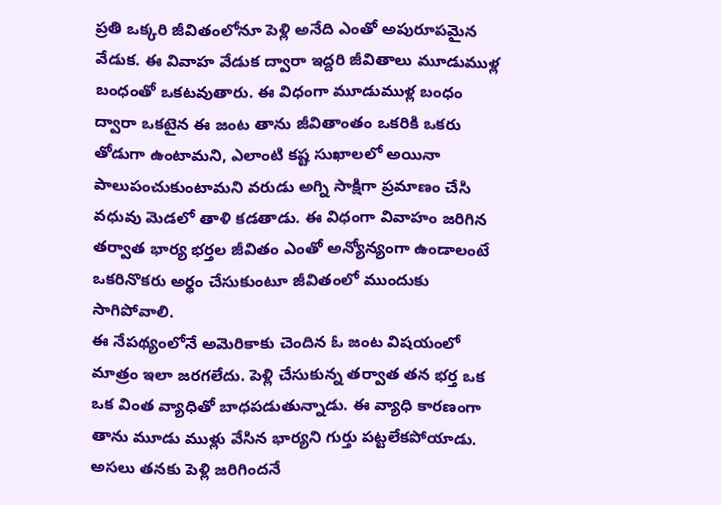ప్రతి ఒక్కరి జీవితంలోనూ పెళ్లి అనేది ఎంతో అపురూపమైన వేడుక. ఈ వివాహ వేడుక ద్వారా ఇద్దరి జీవితాలు మూడుముళ్ల బంధంతో ఒకటవుతారు. ఈ విధంగా మూడుముళ్ల బంధం ద్వారా ఒకటైన ఈ జంట తాను జీవితాంతం ఒకరికి ఒకరు తోడుగా ఉంటామని, ఎలాంటి కష్ట సుఖాలలో అయినా పాలుపంచుకుంటామని వరుడు అగ్ని సాక్షిగా ప్రమాణం చేసి వధువు మెడలో తాళి కడతాడు. ఈ విధంగా వివాహం జరిగిన తర్వాత భార్య భర్తల జీవితం ఎంతో అన్యోన్యంగా ఉండాలంటే ఒకరినొకరు అర్థం చేసుకుంటూ జీవితంలో ముందుకు సాగిపోవాలి.
ఈ నేపథ్యంలోనే అమెరికాకు చెందిన ఓ జంట విషయంలో మాత్రం ఇలా జరగలేదు. పెళ్లి చేసుకున్న తర్వాత తన భర్త ఒక ఒక వింత వ్యాధితో బాధపడుతున్నాడు. ఈ వ్యాధి కారణంగా తాను మూడు ముళ్లు వేసిన భార్యని గుర్తు పట్టలేకపోయాడు. అసలు తనకు పెళ్లి జరిగిందనే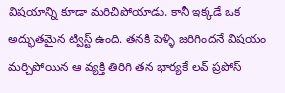విషయాన్ని కూడా మరిచిపోయాడు. కానీ ఇక్కడే ఒక అద్భుతమైన ట్విస్ట్ ఉంది. తనకి పెళ్ళి జరిగిందనే విషయం మర్చిపోయిన ఆ వ్యక్తి తిరిగి తన భార్యకే లవ్ ప్రపోస్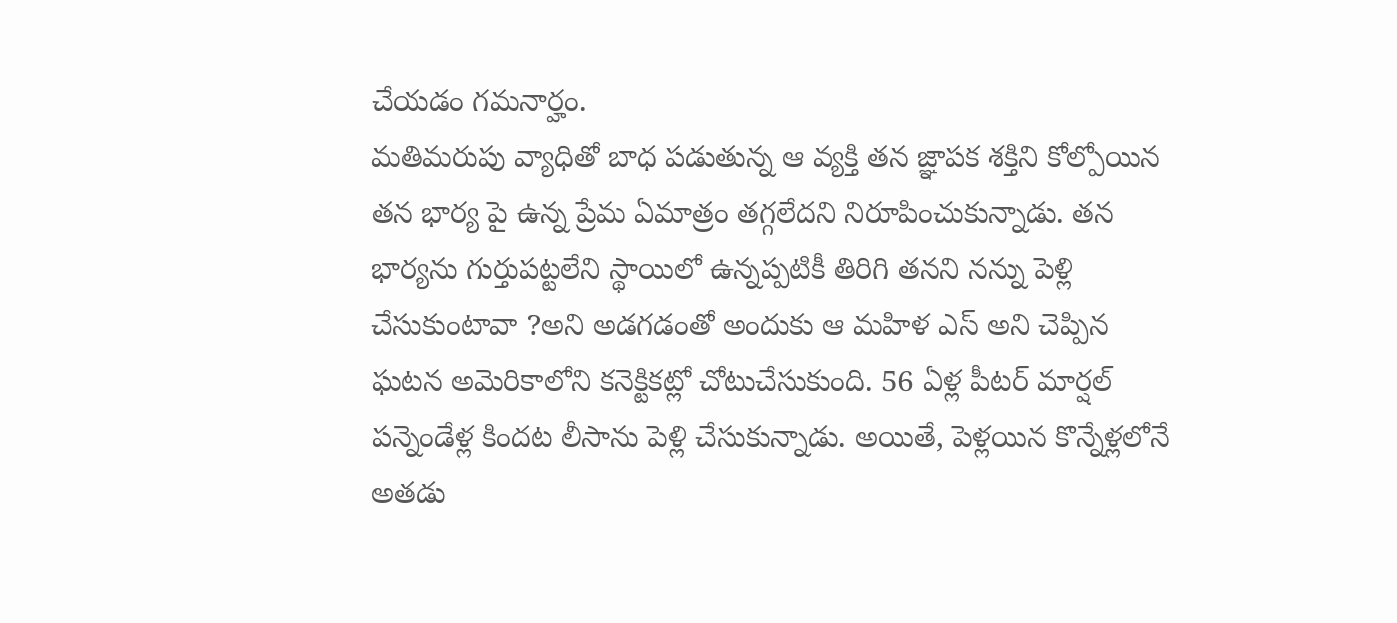చేయడం గమనార్హం.
మతిమరుపు వ్యాధితో బాధ పడుతున్న ఆ వ్యక్తి తన జ్ఞాపక శక్తిని కోల్పోయిన తన భార్య పై ఉన్న ప్రేమ ఏమాత్రం తగ్గలేదని నిరూపించుకున్నాడు. తన భార్యను గుర్తుపట్టలేని స్థాయిలో ఉన్నప్పటికీ తిరిగి తనని నన్ను పెళ్లి చేసుకుంటావా ?అని అడగడంతో అందుకు ఆ మహిళ ఎస్ అని చెప్పిన ఘటన అమెరికాలోని కనెక్టికట్లో చోటుచేసుకుంది. 56 ఏళ్ల పీటర్ మార్షల్ పన్నెండేళ్ల కిందట లీసాను పెళ్లి చేసుకున్నాడు. అయితే, పెళ్లయిన కొన్నేళ్లలోనే అతడు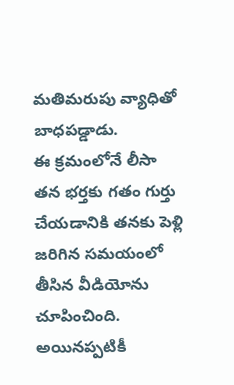మతిమరుపు వ్యాధితో బాధపడ్డాడు.
ఈ క్రమంలోనే లీసా తన భర్తకు గతం గుర్తు చేయడానికి తనకు పెళ్లి జరిగిన సమయంలో తీసిన వీడియోను చూపించింది. అయినప్పటికీ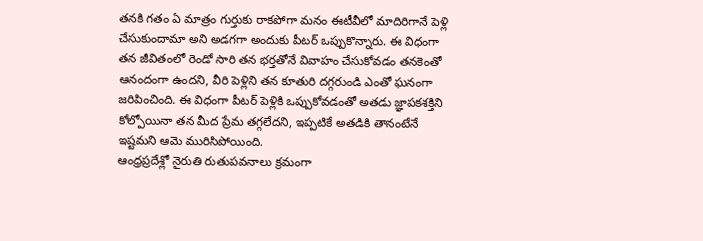తనకి గతం ఏ మాత్రం గుర్తుకు రాకపోగా మనం ఈటీవీలో మాదిరిగానే పెళ్లి చేసుకుందామా అని అడగగా అందుకు పీటర్ ఒప్పుకొన్నారు. ఈ విధంగా తన జీవితంలో రెండో సారి తన భర్తతోనే వివాహం చేసుకోవడం తనకెంతో ఆనందంగా ఉందని, వీరి పెళ్లిని తన కూతురి దగ్గరుండి ఎంతో ఘనంగా జరిపించింది. ఈ విధంగా పీటర్ పెళ్లికి ఒప్పుకోవడంతో అతడు జ్ఞాపకశక్తిని కోల్పోయినా తన మీద ప్రేమ తగ్గలేదని, ఇప్పటికే అతడికి తానంటేనే ఇష్టమని ఆమె మురిసిపోయింది.
ఆంధ్రప్రదేశ్లో నైరుతి రుతుపవనాలు క్రమంగా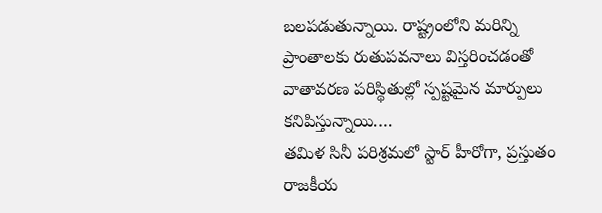బలపడుతున్నాయి. రాష్ట్రంలోని మరిన్ని ప్రాంతాలకు రుతుపవనాలు విస్తరించడంతో వాతావరణ పరిస్థితుల్లో స్పష్టమైన మార్పులు కనిపిస్తున్నాయి.…
తమిళ సినీ పరిశ్రమలో స్టార్ హీరోగా, ప్రస్తుతం రాజకీయ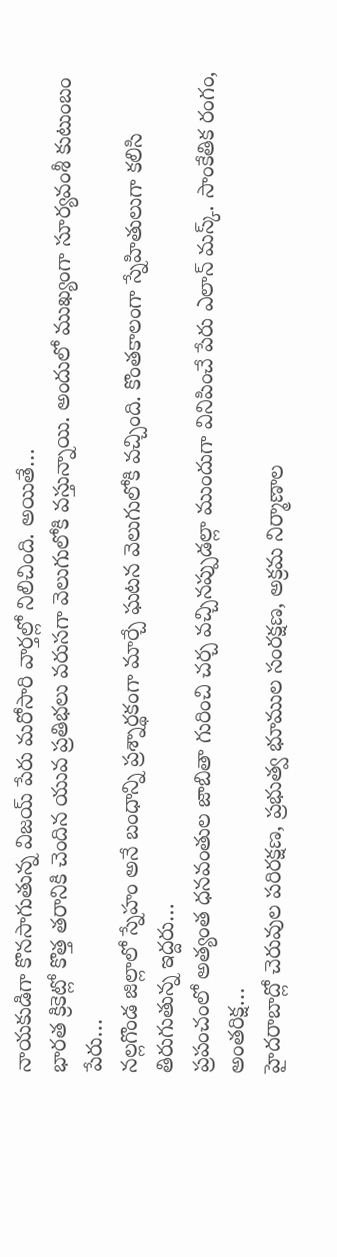నాయకుడిగా కొనసాగుతున్న విజయ్ పేరు మరోసారి వార్తల్లో నిలిచింది. అయితే…
భారత క్రికెట్లో కొత్త తరానికి చెందిన యువ ప్రతిభలు వరుసగా వెలుగులోకి వస్తున్నాయి. అందులో ముఖ్యంగా సూర్యవంశీ కుటుంబం పేరు…
నల్లగొండ జిల్లాలో స్నేహం అనే బంధాన్ని ప్రశ్నార్థకంగా మార్చే ఘటన వెలుగులోకి వచ్చింది. కొంతకాలంగా స్నేహితులుగా కలిసి తిరుగుతున్న ఇద్దరు…
ప్రపంచంలో అత్యంత ధనవంతుల జాబితా గురించి చర్చ వచ్చినప్పుడల్లా ముందుగా వినిపించే పేరు ఎలాన్ మస్క్. సాంకేతిక రంగం, అంతరిక్ష…
హైదరాబాద్లో చెరువుల పరిరక్షణ, ప్రభుత్వ భూముల సంరక్షణ, అక్రమ నిర్మాణాల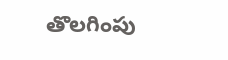తొలగింపు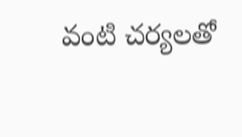వంటి చర్యలతో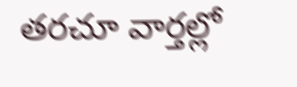తరచూ వార్తల్లో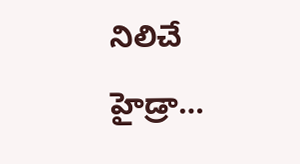నిలిచే హైడ్రా…